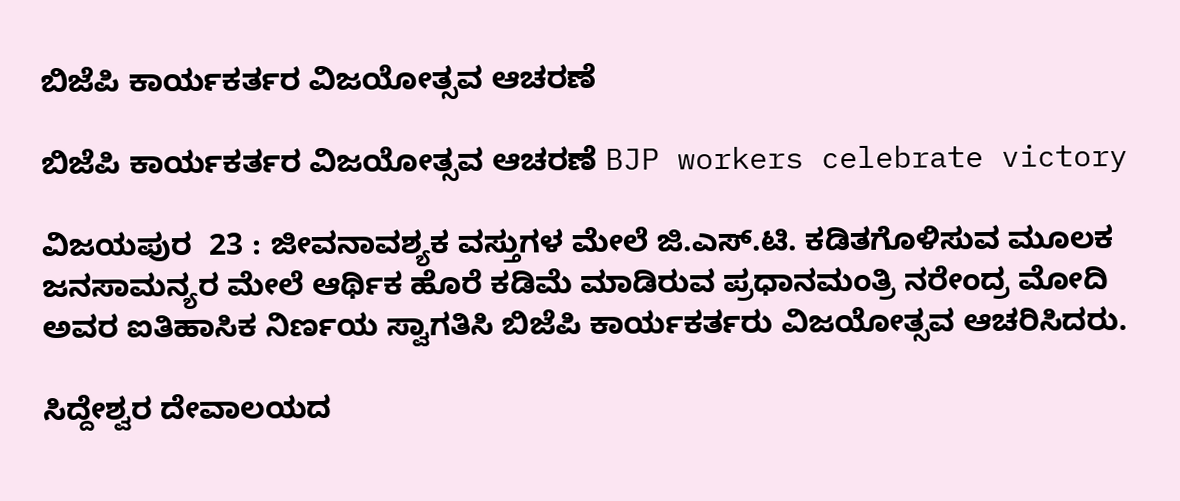ಬಿಜೆಪಿ ಕಾರ್ಯಕರ್ತರ ವಿಜಯೋತ್ಸವ ಆಚರಣೆ

ಬಿಜೆಪಿ ಕಾರ್ಯಕರ್ತರ ವಿಜಯೋತ್ಸವ ಆಚರಣೆ BJP workers celebrate victory

ವಿಜಯಪುರ  23 : ಜೀವನಾವಶ್ಯಕ ವಸ್ತುಗಳ ಮೇಲೆ ಜಿ.ಎಸ್‌.ಟಿ. ಕಡಿತಗೊಳಿಸುವ ಮೂಲಕ ಜನಸಾಮನ್ಯರ ಮೇಲೆ ಆರ್ಥಿಕ ಹೊರೆ ಕಡಿಮೆ ಮಾಡಿರುವ ಪ್ರಧಾನಮಂತ್ರಿ ನರೇಂದ್ರ ಮೋದಿ ಅವರ ಐತಿಹಾಸಿಕ ನಿರ್ಣಯ ಸ್ವಾಗತಿಸಿ ಬಿಜೆಪಿ ಕಾರ್ಯಕರ್ತರು ವಿಜಯೋತ್ಸವ ಆಚರಿಸಿದರು.

ಸಿದ್ದೇಶ್ವರ ದೇವಾಲಯದ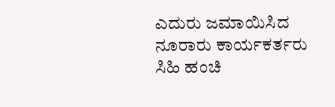ಎದುರು ಜಮಾಯಿಸಿದ ನೂರಾರು ಕಾರ್ಯಕರ್ತರು ಸಿಹಿ ಹಂಚಿ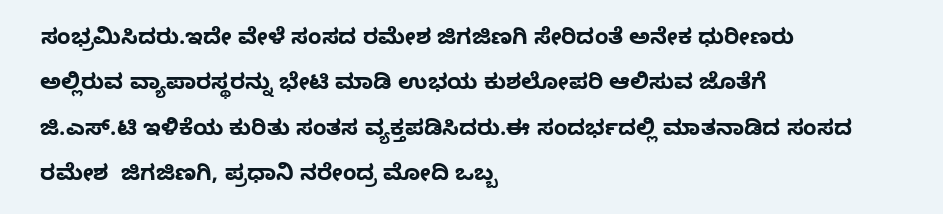ಸಂಭ್ರಮಿಸಿದರು.ಇದೇ ವೇಳೆ ಸಂಸದ ರಮೇಶ ಜಿಗಜಿಣಗಿ ಸೇರಿದಂತೆ ಅನೇಕ ಧುರೀಣರು ಅಲ್ಲಿರುವ ವ್ಯಾಪಾರಸ್ಥರನ್ನು ಭೇಟಿ ಮಾಡಿ ಉಭಯ ಕುಶಲೋಪರಿ ಆಲಿಸುವ ಜೊತೆಗೆ ಜಿ.ಎಸ್‌.ಟಿ ಇಳಿಕೆಯ ಕುರಿತು ಸಂತಸ ವ್ಯಕ್ತಪಡಿಸಿದರು.ಈ ಸಂದರ್ಭದಲ್ಲಿ ಮಾತನಾಡಿದ ಸಂಸದ ರಮೇಶ  ಜಿಗಜಿಣಗಿ, ಪ್ರಧಾನಿ ನರೇಂದ್ರ ಮೋದಿ ಒಬ್ಬ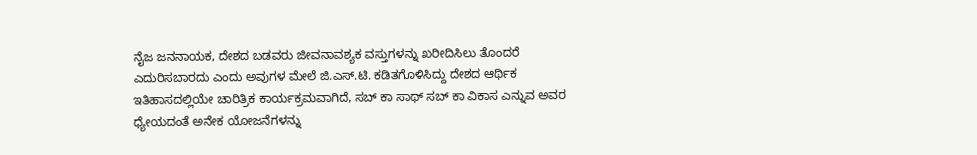ನೈಜ ಜನನಾಯಕ, ದೇಶದ ಬಡವರು ಜೀವನಾವಶ್ಯಕ ವಸ್ತುಗಳನ್ನು ಖರೀದಿಸಿಲು ತೊಂದರೆ ಎದುರಿಸಬಾರದು ಎಂದು ಅವುಗಳ ಮೇಲೆ ಜಿ.ಎಸ್‌.ಟಿ. ಕಡಿತಗೊಳಿಸಿದ್ದು ದೇಶದ ಆರ್ಥಿಕ ಇತಿಹಾಸದಲ್ಲಿಯೇ ಚಾರಿತ್ರಿಕ ಕಾರ್ಯಕ್ರಮವಾಗಿದೆ, ಸಬ್ ಕಾ ಸಾಥ್ ಸಬ್ ಕಾ ವಿಕಾಸ ಎನ್ನುವ ಅವರ ಧ್ಯೇಯದಂತೆ ಅನೇಕ ಯೋಜನೆಗಳನ್ನು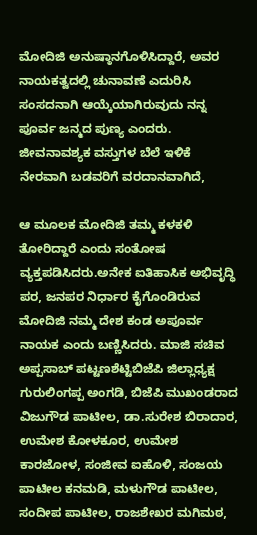ಮೋದಿಜಿ ಅನುಷ್ಠಾನಗೊಳಿಸಿದ್ದಾರೆ, ಅವರ ನಾಯಕತ್ವದಲ್ಲಿ ಚುನಾವಣೆ ಎದುರಿಸಿ ಸಂಸದನಾಗಿ ಆಯ್ಕೆಯಾಗಿರುವುದು ನನ್ನ ಪೂರ್ವ ಜನ್ಮದ ಪುಣ್ಯ ಎಂದರು. ಜೀವನಾವಶ್ಯಕ ವಸ್ತುಗಳ ಬೆಲೆ ಇಳಿಕೆ ನೇರವಾಗಿ ಬಡವರಿಗೆ ವರದಾನವಾಗಿದೆ,

ಆ ಮೂಲಕ ಮೋದಿಜಿ ತಮ್ಮ ಕಳಕಳಿ ತೋರಿದ್ದಾರೆ ಎಂದು ಸಂತೋಷ ವ್ಯಕ್ತಪಡಿಸಿದರು.ಅನೇಕ ಐತಿಹಾಸಿಕ ಅಭಿವೃದ್ಧಿ ಪರ, ಜನಪರ ನಿರ್ಧಾರ ಕೈಗೊಂಡಿರುವ ಮೋದಿಜಿ ನಮ್ಮ ದೇಶ ಕಂಡ ಅಪೂರ್ವ ನಾಯಕ ಎಂದು ಬಣ್ಣಿಸಿದರು. ಮಾಜಿ ಸಚಿವ ಅಪ್ಪಸಾಬ್ ಪಟ್ಟಣಶೆಟ್ಟಿಬಿಜೆಪಿ ಜಿಲ್ಲಾಧ್ಯಕ್ಷ ಗುರುಲಿಂಗಪ್ಪ ಅಂಗಡಿ, ಬಿಜೆಪಿ ಮುಖಂಡರಾದ ವಿಜುಗೌಡ ಪಾಟೀಲ, ಡಾ.ಸುರೇಶ ಬಿರಾದಾರ, ಉಮೇಶ ಕೋಳಕೂರ, ಉಮೇಶ ಕಾರಜೋಳ, ಸಂಜೀವ ಐಹೊಳಿ, ಸಂಜಯ ಪಾಟೀಲ ಕನಮಡಿ, ಮಳುಗೌಡ ಪಾಟೀಲ, ಸಂದೀಪ ಪಾಟೀಲ, ರಾಜಶೇಖರ ಮಗಿಮಠ,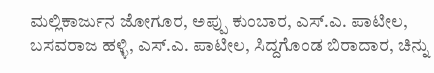ಮಲ್ಲಿಕಾರ್ಜುನ ಜೋಗೂರ, ಅಪ್ಪು ಕುಂಬಾರ, ಎಸ್‌.ಎ. ಪಾಟೀಲ, ಬಸವರಾಜ ಹಳ್ಳಿ, ಎಸ್‌.ಎ. ಪಾಟೀಲ, ಸಿದ್ದಗೊಂಡ ಬಿರಾದಾರ, ಚಿನ್ನು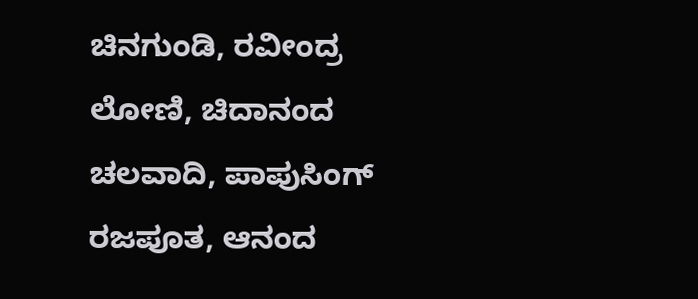ಚಿನಗುಂಡಿ, ರವೀಂದ್ರ ಲೋಣಿ, ಚಿದಾನಂದ ಚಲವಾದಿ, ಪಾಪುಸಿಂಗ್ ರಜಪೂತ, ಆನಂದ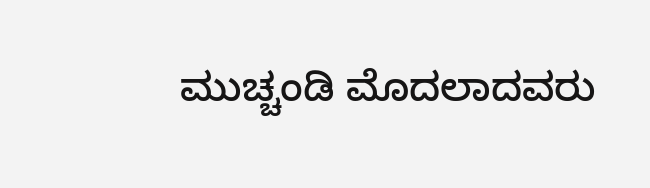ಮುಚ್ಚಂಡಿ ಮೊದಲಾದವರು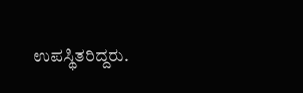ಉಪಸ್ಥಿತರಿದ್ದರು.